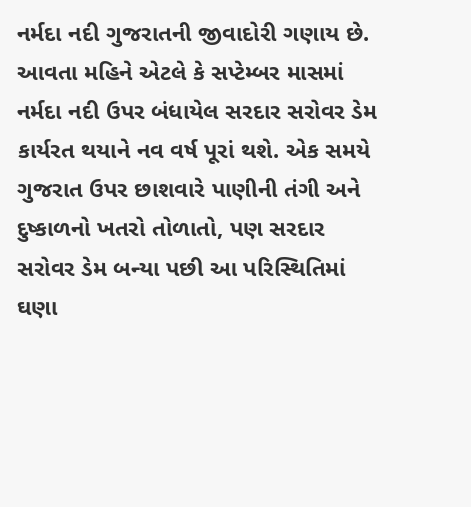નર્મદા નદી ગુજરાતની જીવાદોરી ગણાય છે. આવતા મહિને એટલે કે સપ્ટેમ્બર માસમાં નર્મદા નદી ઉપર બંધાયેલ સરદાર સરોવર ડેમ કાર્યરત થયાને નવ વર્ષ પૂરાં થશે. એક સમયે ગુજરાત ઉપર છાશવારે પાણીની તંગી અને દુષ્કાળનો ખતરો તોળાતો, પણ સરદાર સરોવર ડેમ બન્યા પછી આ પરિસ્થિતિમાં ઘણા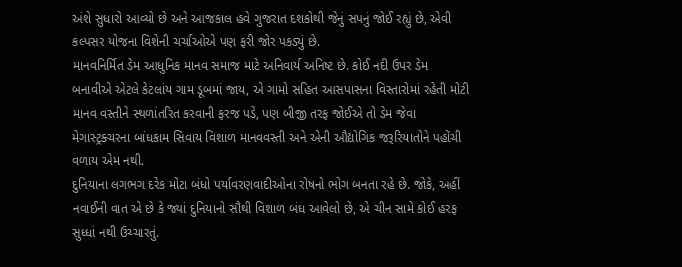અંશે સુધારો આવ્યો છે અને આજકાલ હવે ગુજરાત દશકોથી જેનું સપનું જોઈ રહ્યું છે, એવી કલ્પસર યોજના વિશેની ચર્ચાઓએ પણ ફરી જોર પકડ્યું છે.
માનવનિર્મિત ડેમ આધુનિક માનવ સમાજ માટે અનિવાર્ય અનિષ્ટ છે. કોઈ નદી ઉપર ડેમ બનાવીએ એટલે કેટલાંય ગામ ડૂબમાં જાય, એ ગામો સહિત આસપાસના વિસ્તારોમાં રહેતી મોટી માનવ વસ્તીને સ્થળાંતરિત કરવાની ફરજ પડે, પણ બીજી તરફ જોઈએ તો ડેમ જેવા મેગાસ્ટ્રક્ચરના બાંધકામ સિવાય વિશાળ માનવવસ્તી અને એની ઔદ્યોગિક જરૂરિયાતોને પહોંચી વળાય એમ નથી.
દુનિયાના લગભગ દરેક મોટા બંધો પર્યાવરણવાદીઓના રોષનો ભોગ બનતા રહે છે. જોકે, અહીં નવાઈની વાત એ છે કે જ્યાં દુનિયાનો સૌથી વિશાળ બંધ આવેલો છે, એ ચીન સામે કોઈ હરફ સુધ્ધાં નથી ઉચ્ચારતું.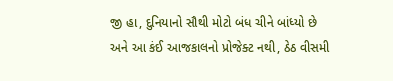જી હા, દુનિયાનો સૌથી મોટો બંધ ચીને બાંધ્યો છે અને આ કંઈ આજકાલનો પ્રોજેક્ટ નથી, ઠેઠ વીસમી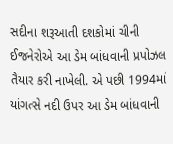સદીના શરૂઆતી દશકોમાં ચીની ઈજનેરોએ આ ડેમ બાંધવાની પ્રપોઝલ તૈયાર કરી નાખેલી. એ પછી 1994માં યાંગત્સે નદી ઉપર આ ડેમ બાંધવાની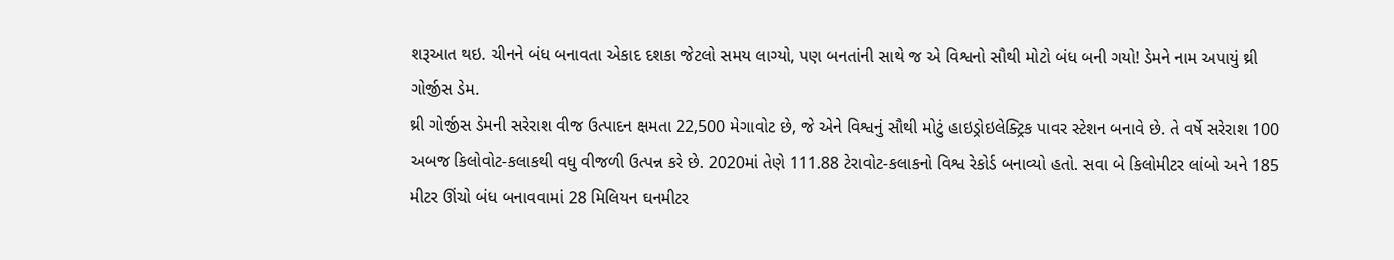શરૂઆત થઇ. ચીનને બંધ બનાવતા એકાદ દશકા જેટલો સમય લાગ્યો, પણ બનતાંની સાથે જ એ વિશ્વનો સૌથી મોટો બંધ બની ગયો! ડેમને નામ અપાયું થ્રી ગોર્જીસ ડેમ.
થ્રી ગોર્જીસ ડેમની સરેરાશ વીજ ઉત્પાદન ક્ષમતા 22,500 મેગાવોટ છે, જે એને વિશ્વનું સૌથી મોટું હાઇડ્રોઇલેક્ટ્રિક પાવર સ્ટેશન બનાવે છે. તે વર્ષે સરેરાશ 100 અબજ કિલોવોટ-કલાકથી વધુ વીજળી ઉત્પન્ન કરે છે. 2020માં તેણે 111.88 ટેરાવોટ-કલાકનો વિશ્વ રેકોર્ડ બનાવ્યો હતો. સવા બે કિલોમીટર લાંબો અને 185 મીટર ઊંચો બંધ બનાવવામાં 28 મિલિયન ઘનમીટર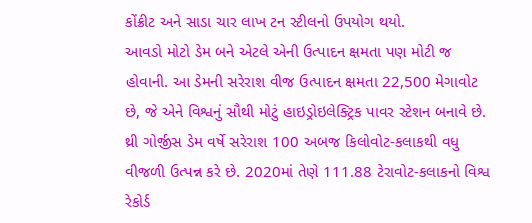કોંક્રીટ અને સાડા ચાર લાખ ટન સ્ટીલનો ઉપયોગ થયો.
આવડો મોટો ડેમ બને એટલે એની ઉત્પાદન ક્ષમતા પણ મોટી જ હોવાની. આ ડેમની સરેરાશ વીજ ઉત્પાદન ક્ષમતા 22,500 મેગાવોટ છે, જે એને વિશ્વનું સૌથી મોટું હાઇડ્રોઇલેક્ટ્રિક પાવર સ્ટેશન બનાવે છે. થ્રી ગોર્જીસ ડેમ વર્ષે સરેરાશ 100 અબજ કિલોવોટ-કલાકથી વધુ વીજળી ઉત્પન્ન કરે છે. 2020માં તેણે 111.88 ટેરાવોટ-કલાકનો વિશ્વ રેકોર્ડ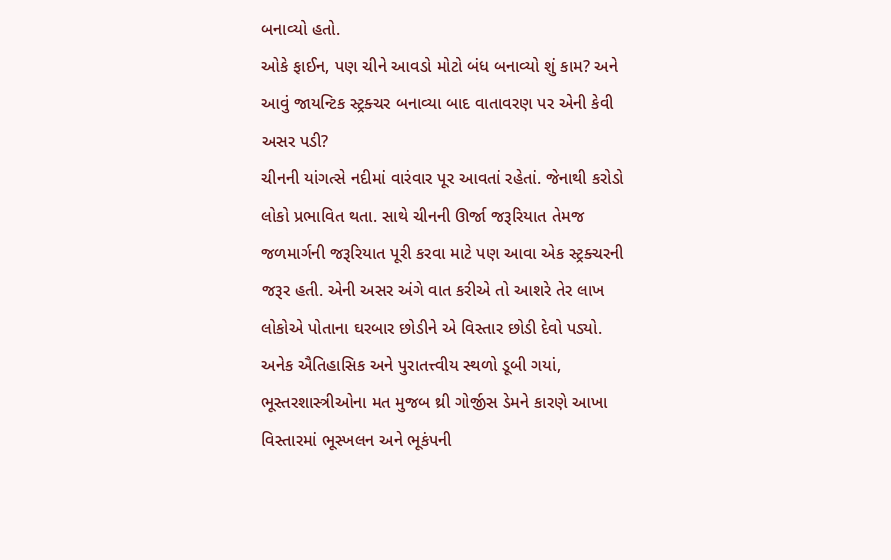બનાવ્યો હતો.
ઓકે ફાઈન, પણ ચીને આવડો મોટો બંધ બનાવ્યો શું કામ? અને આવું જાયન્ટિક સ્ટ્રક્ચર બનાવ્યા બાદ વાતાવરણ પર એની કેવી અસર પડી?
ચીનની યાંગત્સે નદીમાં વારંવાર પૂર આવતાં રહેતાં. જેનાથી કરોડો લોકો પ્રભાવિત થતા. સાથે ચીનની ઊર્જા જરૂરિયાત તેમજ જળમાર્ગની જરૂરિયાત પૂરી કરવા માટે પણ આવા એક સ્ટ્રક્ચરની જરૂર હતી. એની અસર અંગે વાત કરીએ તો આશરે તેર લાખ લોકોએ પોતાના ઘરબાર છોડીને એ વિસ્તાર છોડી દેવો પડ્યો. અનેક ઐતિહાસિક અને પુરાતત્ત્વીય સ્થળો ડૂબી ગયાં, ભૂસ્તરશાસ્ત્રીઓના મત મુજબ થ્રી ગોર્જીસ ડેમને કારણે આખા વિસ્તારમાં ભૂસ્ખલન અને ભૂકંપની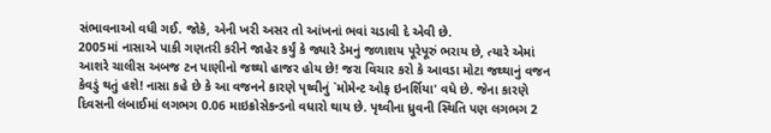સંભાવનાઓ વધી ગઈ. જોકે, એની ખરી અસર તો આંખનાં ભવાં ચડાવી દે એવી છે.
2005માં નાસાએ પાકી ગણતરી કરીને જાહેર કર્યું કે જ્યારે ડેમનું જળાશય પૂરેપૂરું ભરાય છે, ત્યારે એમાં આશરે ચાલીસ અબજ ટન પાણીનો જથ્થો હાજર હોય છે! જરા વિચાર કરો કે આવડા મોટા જથ્થાનું વજન કેવડું થતું હશે! નાસા કહે છે કે આ વજનને કારણે પૃથ્વીનું `મોમેન્ટ ઓફ ઇનર્શિયા' વધે છે. જેના કારણે દિવસની લંબાઈમાં લગભગ 0.06 માઇક્રોસેકન્ડનો વધારો થાય છે. પૃથ્વીના ધ્રુવની સ્થિતિ પણ લગભગ 2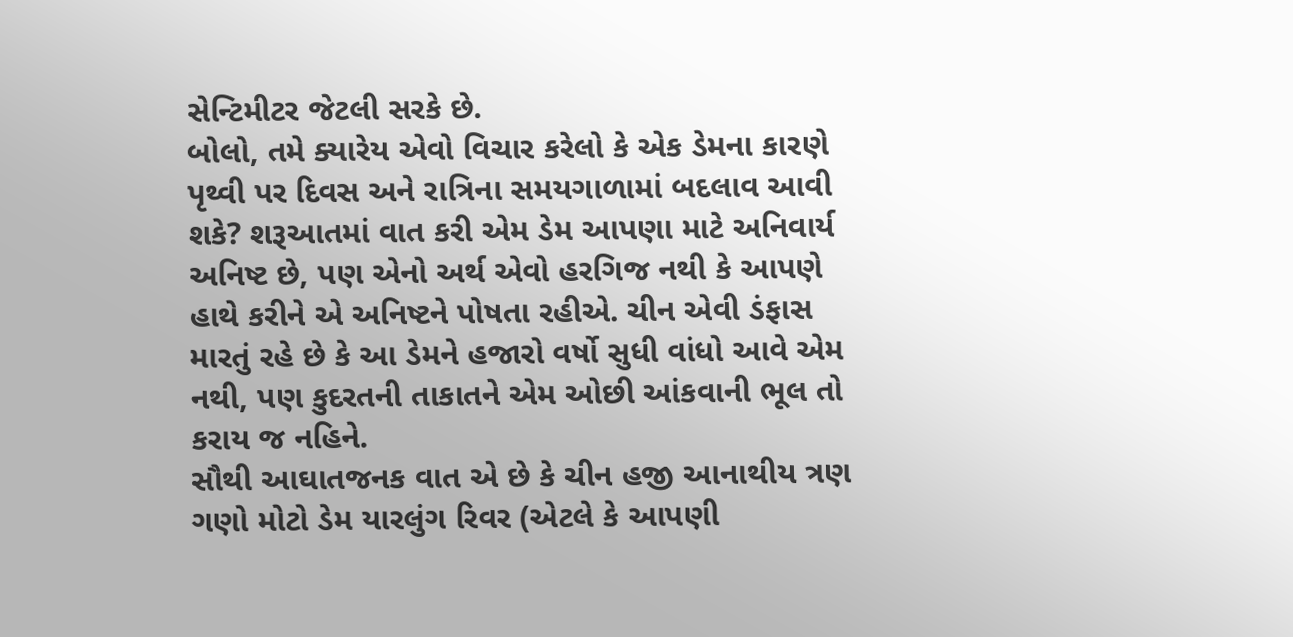સેન્ટિમીટર જેટલી સરકે છે.
બોલો, તમે ક્યારેય એવો વિચાર કરેલો કે એક ડેમના કારણે પૃથ્વી પર દિવસ અને રાત્રિના સમયગાળામાં બદલાવ આવી શકે? શરૂઆતમાં વાત કરી એમ ડેમ આપણા માટે અનિવાર્ય અનિષ્ટ છે, પણ એનો અર્થ એવો હરગિજ નથી કે આપણે હાથે કરીને એ અનિષ્ટને પોષતા રહીએ. ચીન એવી ડંફાસ મારતું રહે છે કે આ ડેમને હજારો વર્ષો સુધી વાંધો આવે એમ નથી, પણ કુદરતની તાકાતને એમ ઓછી આંકવાની ભૂલ તો કરાય જ નહિને.
સૌથી આઘાતજનક વાત એ છે કે ચીન હજી આનાથીય ત્રણ ગણો મોટો ડેમ યારલુંગ રિવર (એટલે કે આપણી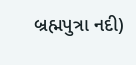બ્રહ્મપુત્રા નદી)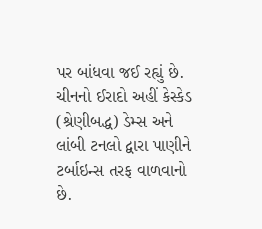પર બાંધવા જઈ રહ્યું છે. ચીનનો ઈરાદો અહીં કેસ્કેડ (શ્રેણીબદ્ધ) ડેમ્સ અને લાંબી ટનલો દ્વારા પાણીને ટર્બાઇન્સ તરફ વાળવાનો છે.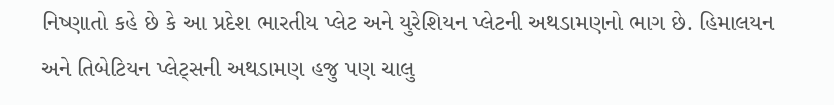નિષ્ણાતો કહે છે કે આ પ્રદેશ ભારતીય પ્લેટ અને યુરેશિયન પ્લેટની અથડામણનો ભાગ છે. હિમાલયન અને તિબેટિયન પ્લેટ્સની અથડામણ હજુ પણ ચાલુ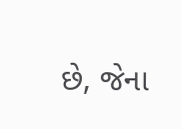છે, જેના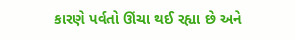કારણે પર્વતો ઊંચા થઈ રહ્યા છે અને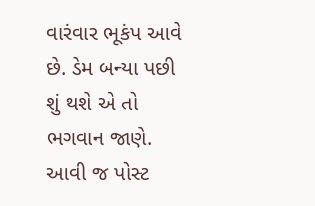વારંવાર ભૂકંપ આવે છે. ડેમ બન્યા પછી શું થશે એ તો ભગવાન જાણે.
આવી જ પોસ્ટ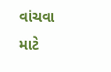વાંચવા માટે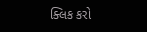ક્લિક કરો